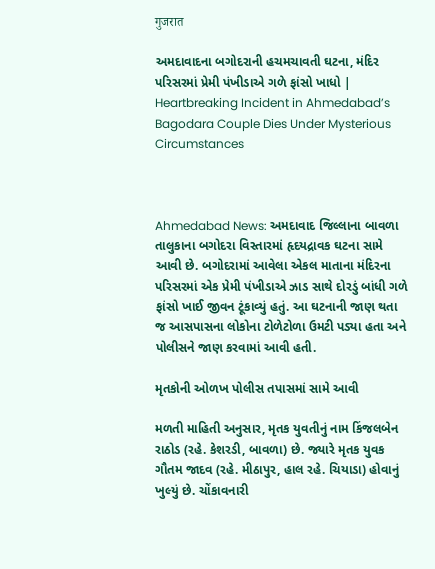गुजरात

અમદાવાદના બગોદરાની હચમચાવતી ઘટના, મંદિર પરિસરમાં પ્રેમી પંખીડાએ ગળે ફાંસો ખાધો | Heartbreaking Incident in Ahmedabad’s Bagodara Couple Dies Under Mysterious Circumstances



Ahmedabad News: અમદાવાદ જિલ્લાના બાવળા તાલુકાના બગોદરા વિસ્તારમાં હૃદયદ્રાવક ઘટના સામે આવી છે. બગોદરામાં આવેલા એકલ માતાના મંદિરના પરિસરમાં એક પ્રેમી પંખીડાએ ઝાડ સાથે દોરડું બાંધી ગળે ફાંસો ખાઈ જીવન ટૂંકાવ્યું હતું. આ ઘટનાની જાણ થતા જ આસપાસના લોકોના ટોળેટોળા ઉમટી પડ્યા હતા અને પોલીસને જાણ કરવામાં આવી હતી.

મૃતકોની ઓળખ પોલીસ તપાસમાં સામે આવી

મળતી માહિતી અનુસાર, મૃતક યુવતીનું નામ કિંજલબેન રાઠોડ (રહે. કેશરડી, બાવળા) છે. જ્યારે મૃતક યુવક ગૌતમ જાદવ (રહે. મીઠાપુર, હાલ રહે. ચિયાડા) હોવાનું ખુલ્યું છે. ચોંકાવનારી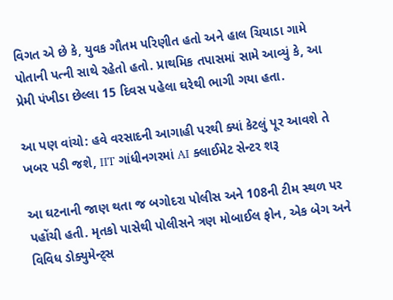વિગત એ છે કે, યુવક ગૌતમ પરિણીત હતો અને હાલ ચિયાડા ગામે પોતાની પત્ની સાથે રહેતો હતો. પ્રાથમિક તપાસમાં સામે આવ્યું કે, આ પ્રેમી પંખીડા છેલ્લા 15 દિવસ પહેલા ઘરેથી ભાગી ગયા હતા.

આ પણ વાંચો: હવે વરસાદની આગાહી પરથી ક્યાં કેટલું પૂર આવશે તે ખબર પડી જશે, IIT ગાંધીનગરમાં AI ક્લાઈમેટ સેન્ટર શરૂ

આ ઘટનાની જાણ થતા જ બગોદરા પોલીસ અને 108ની ટીમ સ્થળ પર પહોંચી હતી. મૃતકો પાસેથી પોલીસને ત્રણ મોબાઈલ ફોન, એક બેગ અને વિવિધ ડોક્યુમેન્ટ્સ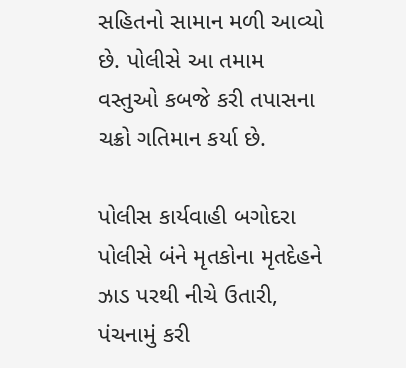સહિતનો સામાન મળી આવ્યો છે. પોલીસે આ તમામ વસ્તુઓ કબજે કરી તપાસના ચક્રો ગતિમાન કર્યા છે.

પોલીસ કાર્યવાહી બગોદરા પોલીસે બંને મૃતકોના મૃતદેહને ઝાડ પરથી નીચે ઉતારી, પંચનામું કરી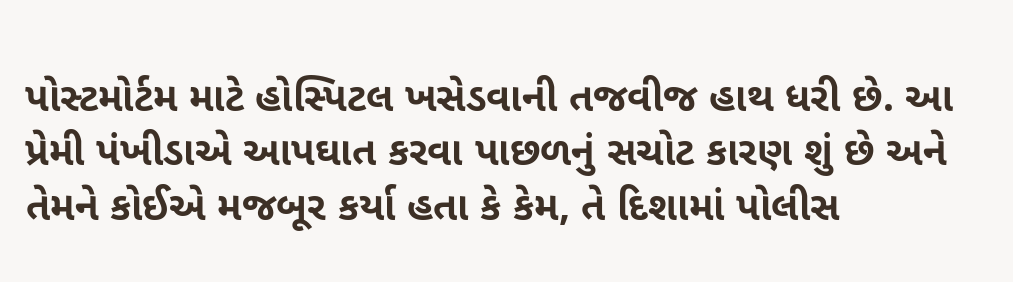પોસ્ટમોર્ટમ માટે હોસ્પિટલ ખસેડવાની તજવીજ હાથ ધરી છે. આ પ્રેમી પંખીડાએ આપઘાત કરવા પાછળનું સચોટ કારણ શું છે અને તેમને કોઈએ મજબૂર કર્યા હતા કે કેમ, તે દિશામાં પોલીસ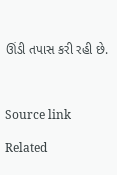ઊંડી તપાસ કરી રહી છે.



Source link

Related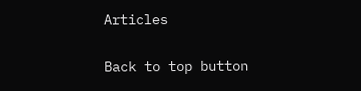Articles

Back to top button